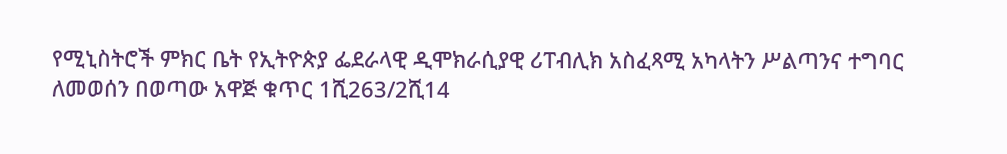የሚኒስትሮች ምክር ቤት የኢትዮጵያ ፌደራላዊ ዲሞክራሲያዊ ሪፐብሊክ አስፈጻሚ አካላትን ሥልጣንና ተግባር ለመወሰን በወጣው አዋጅ ቁጥር 1ሺ263/2ሺ14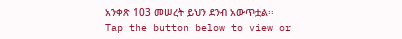አንቀጽ 103 መሠረት ይህን ደንብ አውጥቷል፡፡
Tap the button below to view or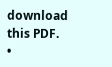download this PDF.
•